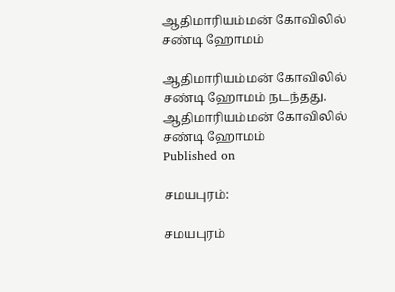ஆதிமாரியம்மன் கோவிலில் சண்டி ஹோமம்

ஆதிமாரியம்மன் கோவிலில் சண்டி ஹோமம் நடந்தது.
ஆதிமாரியம்மன் கோவிலில் சண்டி ஹோமம்
Published on

சமயபுரம்:

சமயபுரம்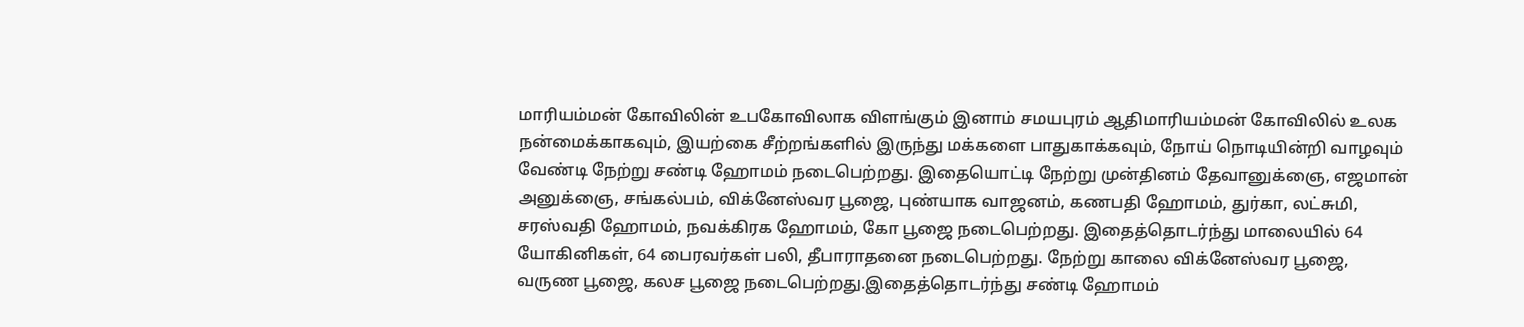மாரியம்மன் கோவிலின் உபகோவிலாக விளங்கும் இனாம் சமயபுரம் ஆதிமாரியம்மன் கோவிலில் உலக நன்மைக்காகவும், இயற்கை சீற்றங்களில் இருந்து மக்களை பாதுகாக்கவும், நோய் நொடியின்றி வாழவும் வேண்டி நேற்று சண்டி ஹோமம் நடைபெற்றது. இதையொட்டி நேற்று முன்தினம் தேவானுக்ஞை, எஜமான் அனுக்ஞை, சங்கல்பம், விக்னேஸ்வர பூஜை, புண்யாக வாஜனம், கணபதி ஹோமம், துர்கா, லட்சுமி, சரஸ்வதி ஹோமம், நவக்கிரக ஹோமம், கோ பூஜை நடைபெற்றது. இதைத்தொடர்ந்து மாலையில் 64 யோகினிகள், 64 பைரவர்கள் பலி, தீபாராதனை நடைபெற்றது. நேற்று காலை விக்னேஸ்வர பூஜை, வருண பூஜை, கலச பூஜை நடைபெற்றது.இதைத்தொடர்ந்து சண்டி ஹோமம்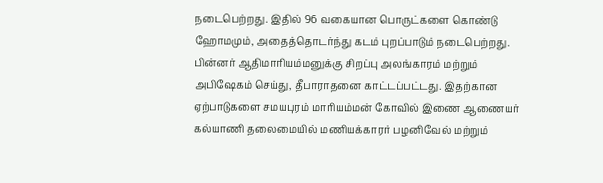நடைபெற்றது. இதில் 96 வகையான பொருட்களை கொண்டு ஹோமமும், அதைத்தொடர்ந்து கடம் புறப்பாடும் நடைபெற்றது. பின்னர் ஆதிமாரியம்மனுக்கு சிறப்பு அலங்காரம் மற்றும் அபிஷேகம் செய்து, தீபாராதனை காட்டப்பட்டது. இதற்கான ஏற்பாடுகளை சமயபுரம் மாரியம்மன் கோவில் இணை ஆணையர் கல்யாணி தலைமையில் மணியக்காரர் பழனிவேல் மற்றும்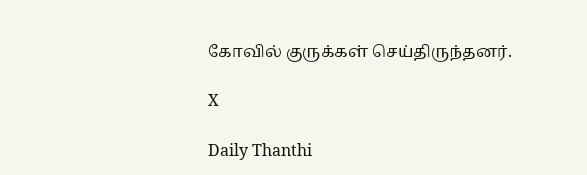கோவில் குருக்கள் செய்திருந்தனர்.

X

Daily Thanthi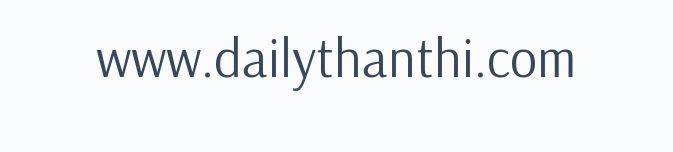www.dailythanthi.com